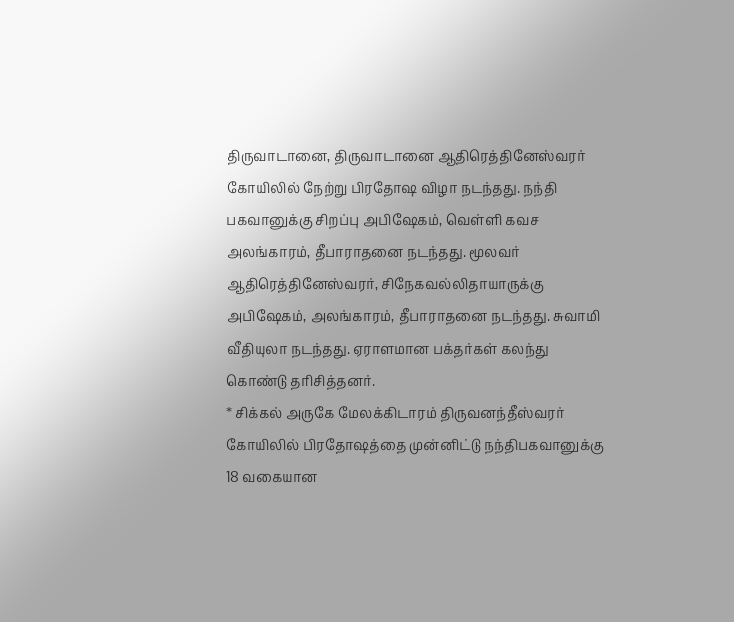திருவாடானை, திருவாடானை ஆதிரெத்தினேஸ்வரர் கோயிலில் நேற்று பிரதோஷ விழா நடந்தது. நந்தி பகவானுக்கு சிறப்பு அபிஷேகம், வெள்ளி கவச அலங்காரம், தீபாராதனை நடந்தது. மூலவர் ஆதிரெத்தினேஸ்வரர், சிநேகவல்லிதாயாருக்கு அபிஷேகம், அலங்காரம், தீபாராதனை நடந்தது. சுவாமி வீதியுலா நடந்தது. ஏராளமான பக்தர்கள் கலந்து கொண்டு தரிசித்தனர்.
* சிக்கல் அருகே மேலக்கிடாரம் திருவனந்தீஸ்வரர் கோயிலில் பிரதோஷத்தை முன்னிட்டு நந்திபகவானுக்கு 18 வகையான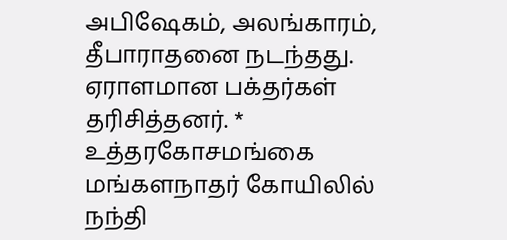அபிஷேகம், அலங்காரம், தீபாராதனை நடந்தது. ஏராளமான பக்தர்கள் தரிசித்தனர். * உத்தரகோசமங்கை மங்களநாதர் கோயிலில் நந்தி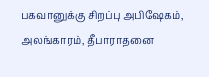பகவானுக்கு சிறப்பு அபிஷேகம், அலங்காரம், தீபாராதனை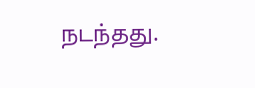நடந்தது.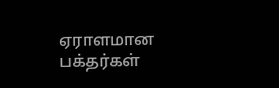ஏராளமான பக்தர்கள்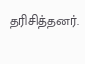தரிசித்தனர்.